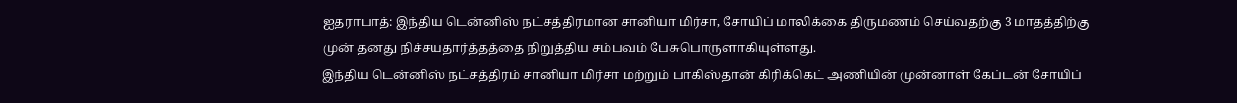ஐதராபாத்: இந்திய டென்னிஸ் நட்சத்திரமான சானியா மிர்சா, சோயிப் மாலிக்கை திருமணம் செய்வதற்கு 3 மாதத்திற்கு முன் தனது நிச்சயதார்த்தத்தை நிறுத்திய சம்பவம் பேசுபொருளாகியுள்ளது.
இந்திய டென்னிஸ் நட்சத்திரம் சானியா மிர்சா மற்றும் பாகிஸ்தான் கிரிக்கெட் அணியின் முன்னாள் கேப்டன் சோயிப்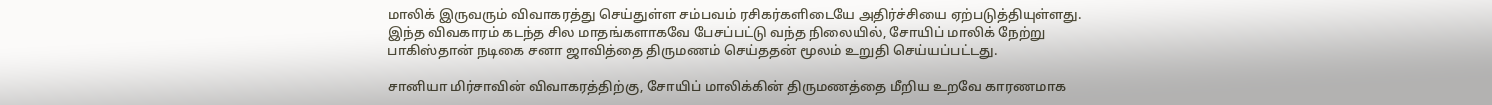மாலிக் இருவரும் விவாகரத்து செய்துள்ள சம்பவம் ரசிகர்களிடையே அதிர்ச்சியை ஏற்படுத்தியுள்ளது. இந்த விவகாரம் கடந்த சில மாதங்களாகவே பேசப்பட்டு வந்த நிலையில், சோயிப் மாலிக் நேற்று பாகிஸ்தான் நடிகை சனா ஜாவித்தை திருமணம் செய்ததன் மூலம் உறுதி செய்யப்பட்டது.

சானியா மிர்சாவின் விவாகரத்திற்கு, சோயிப் மாலிக்கின் திருமணத்தை மீறிய உறவே காரணமாக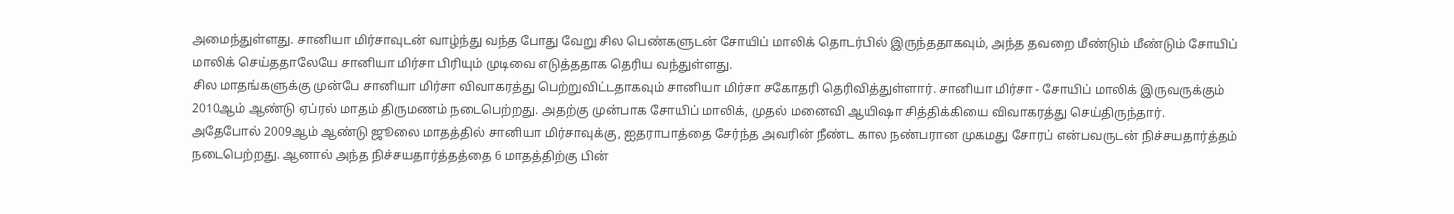அமைந்துள்ளது. சானியா மிர்சாவுடன் வாழ்ந்து வந்த போது வேறு சில பெண்களுடன் சோயிப் மாலிக் தொடர்பில் இருந்ததாகவும், அந்த தவறை மீண்டும் மீண்டும் சோயிப் மாலிக் செய்ததாலேயே சானியா மிர்சா பிரியும் முடிவை எடுத்ததாக தெரிய வந்துள்ளது.
சில மாதங்களுக்கு முன்பே சானியா மிர்சா விவாகரத்து பெற்றுவிட்டதாகவும் சானியா மிர்சா சகோதரி தெரிவித்துள்ளார். சானியா மிர்சா - சோயிப் மாலிக் இருவருக்கும் 2010ஆம் ஆண்டு ஏப்ரல் மாதம் திருமணம் நடைபெற்றது. அதற்கு முன்பாக சோயிப் மாலிக், முதல் மனைவி ஆயிஷா சித்திக்கியை விவாகரத்து செய்திருந்தார்.
அதேபோல் 2009ஆம் ஆண்டு ஜூலை மாதத்தில் சானியா மிர்சாவுக்கு, ஐதராபாத்தை சேர்ந்த அவரின் நீண்ட கால நண்பரான முகமது சோரப் என்பவருடன் நிச்சயதார்த்தம் நடைபெற்றது. ஆனால் அந்த நிச்சயதார்த்தத்தை 6 மாதத்திற்கு பின்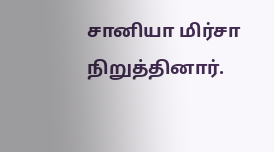சானியா மிர்சா நிறுத்தினார்.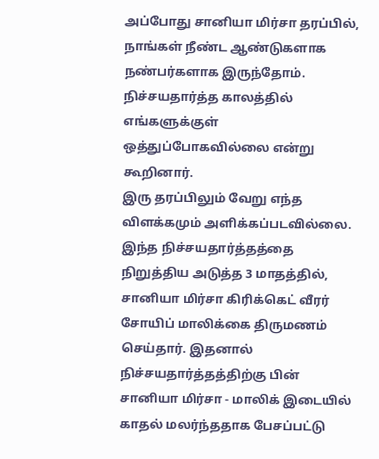அப்போது சானியா மிர்சா தரப்பில், நாங்கள் நீண்ட ஆண்டுகளாக நண்பர்களாக இருந்தோம். நிச்சயதார்த்த காலத்தில் எங்களுக்குள் ஒத்துப்போகவில்லை என்று கூறினார்.
இரு தரப்பிலும் வேறு எந்த விளக்கமும் அளிக்கப்படவில்லை. இந்த நிச்சயதார்த்தத்தை நிறுத்திய அடுத்த 3 மாதத்தில், சானியா மிர்சா கிரிக்கெட் வீரர் சோயிப் மாலிக்கை திருமணம் செய்தார். இதனால் நிச்சயதார்த்தத்திற்கு பின் சானியா மிர்சா - மாலிக் இடையில் காதல் மலர்ந்ததாக பேசப்பட்டு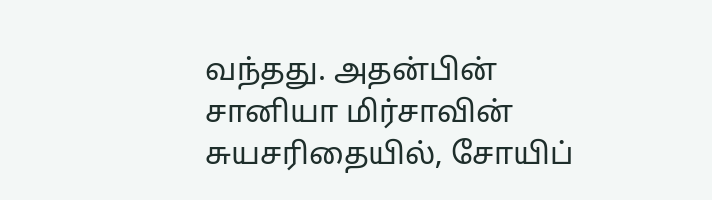வந்தது. அதன்பின் சானியா மிர்சாவின் சுயசரிதையில், சோயிப்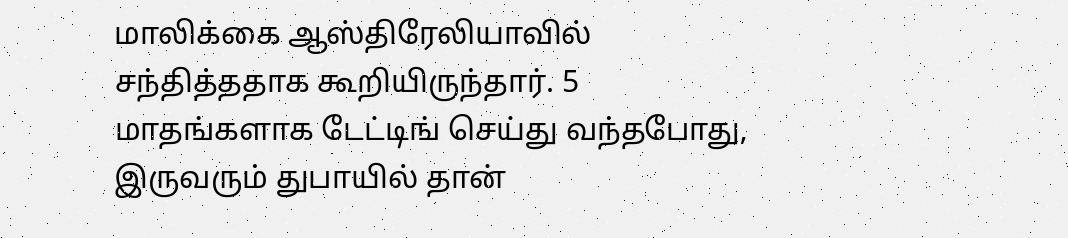மாலிக்கை ஆஸ்திரேலியாவில் சந்தித்ததாக கூறியிருந்தார். 5 மாதங்களாக டேட்டிங் செய்து வந்தபோது, இருவரும் துபாயில் தான்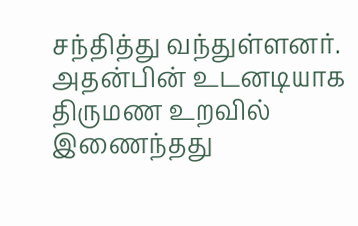சந்தித்து வந்துள்ளனர். அதன்பின் உடனடியாக திருமண உறவில் இணைந்தது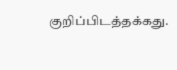குறிப்பிடத்தக்கது.